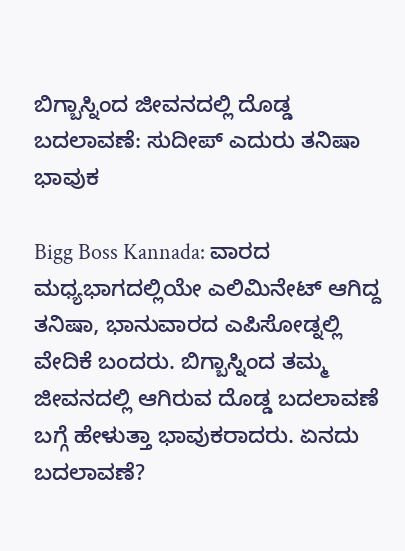ಬಿಗ್ಬಾಸ್ನಿಂದ ಜೀವನದಲ್ಲಿ ದೊಡ್ಡ ಬದಲಾವಣೆ: ಸುದೀಪ್ ಎದುರು ತನಿಷಾ ಭಾವುಕ

Bigg Boss Kannada: ವಾರದ ಮಧ್ಯಭಾಗದಲ್ಲಿಯೇ ಎಲಿಮಿನೇಟ್ ಆಗಿದ್ದ ತನಿಷಾ, ಭಾನುವಾರದ ಎಪಿಸೋಡ್ನಲ್ಲಿ ವೇದಿಕೆ ಬಂದರು. ಬಿಗ್ಬಾಸ್ನಿಂದ ತಮ್ಮ ಜೀವನದಲ್ಲಿ ಆಗಿರುವ ದೊಡ್ಡ ಬದಲಾವಣೆ ಬಗ್ಗೆ ಹೇಳುತ್ತಾ ಭಾವುಕರಾದರು. ಏನದು ಬದಲಾವಣೆ?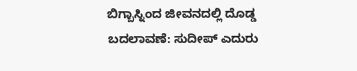ಬಿಗ್ಬಾಸ್ನಿಂದ ಜೀವನದಲ್ಲಿ ದೊಡ್ಡ ಬದಲಾವಣೆ: ಸುದೀಪ್ ಎದುರು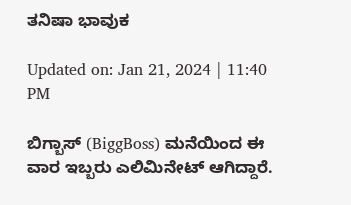ತನಿಷಾ ಭಾವುಕ

Updated on: Jan 21, 2024 | 11:40 PM

ಬಿಗ್ಬಾಸ್ (BiggBoss) ಮನೆಯಿಂದ ಈ ವಾರ ಇಬ್ಬರು ಎಲಿಮಿನೇಟ್ ಆಗಿದ್ದಾರೆ.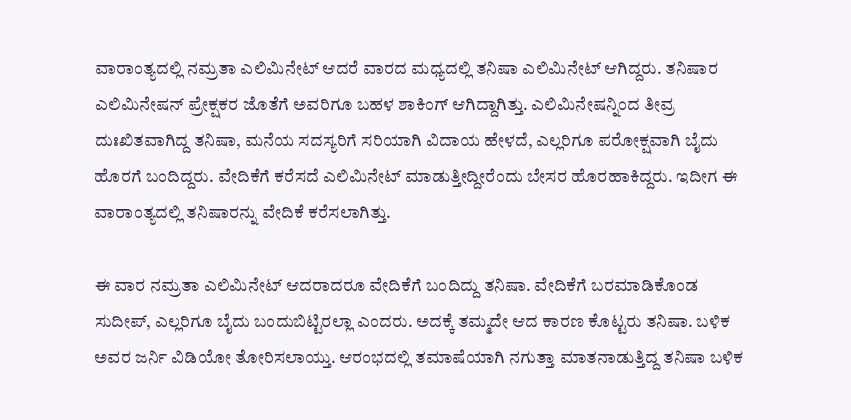ವಾರಾಂತ್ಯದಲ್ಲಿ ನಮ್ರತಾ ಎಲಿಮಿನೇಟ್ ಆದರೆ ವಾರದ ಮಧ್ಯದಲ್ಲಿ ತನಿಷಾ ಎಲಿಮಿನೇಟ್ ಆಗಿದ್ದರು. ತನಿಷಾರ ಎಲಿಮಿನೇಷನ್ ಪ್ರೇಕ್ಷಕರ ಜೊತೆಗೆ ಅವರಿಗೂ ಬಹಳ ಶಾಕಿಂಗ್ ಆಗಿದ್ದಾಗಿತ್ತು. ಎಲಿಮಿನೇಷನ್ನಿಂದ ತೀವ್ರ ದುಃಖಿತವಾಗಿದ್ದ ತನಿಷಾ, ಮನೆಯ ಸದಸ್ಯರಿಗೆ ಸರಿಯಾಗಿ ವಿದಾಯ ಹೇಳದೆ, ಎಲ್ಲರಿಗೂ ಪರೋಕ್ಷವಾಗಿ ಬೈದು ಹೊರಗೆ ಬಂದಿದ್ದರು. ವೇದಿಕೆಗೆ ಕರೆಸದೆ ಎಲಿಮಿನೇಟ್ ಮಾಡುತ್ತೀದ್ದೀರೆಂದು ಬೇಸರ ಹೊರಹಾಕಿದ್ದರು. ಇದೀಗ ಈ ವಾರಾಂತ್ಯದಲ್ಲಿ ತನಿಷಾರನ್ನು ವೇದಿಕೆ ಕರೆಸಲಾಗಿತ್ತು.

ಈ ವಾರ ನಮ್ರತಾ ಎಲಿಮಿನೇಟ್ ಆದರಾದರೂ ವೇದಿಕೆಗೆ ಬಂದಿದ್ದು ತನಿಷಾ. ವೇದಿಕೆಗೆ ಬರಮಾಡಿಕೊಂಡ ಸುದೀಪ್, ಎಲ್ಲರಿಗೂ ಬೈದು ಬಂದುಬಿಟ್ಟಿರಲ್ಲಾ ಎಂದರು. ಅದಕ್ಕೆ ತಮ್ಮದೇ ಆದ ಕಾರಣ ಕೊಟ್ಟರು ತನಿಷಾ. ಬಳಿಕ ಅವರ ಜರ್ನಿ ವಿಡಿಯೋ ತೋರಿಸಲಾಯ್ತು. ಆರಂಭದಲ್ಲಿ ತಮಾಷೆಯಾಗಿ ನಗುತ್ತಾ ಮಾತನಾಡುತ್ತಿದ್ದ ತನಿಷಾ ಬಳಿಕ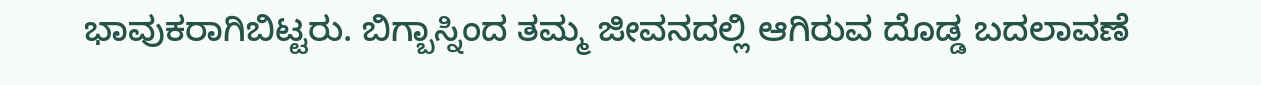ಭಾವುಕರಾಗಿಬಿಟ್ಟರು. ಬಿಗ್ಬಾಸ್ನಿಂದ ತಮ್ಮ ಜೀವನದಲ್ಲಿ ಆಗಿರುವ ದೊಡ್ಡ ಬದಲಾವಣೆ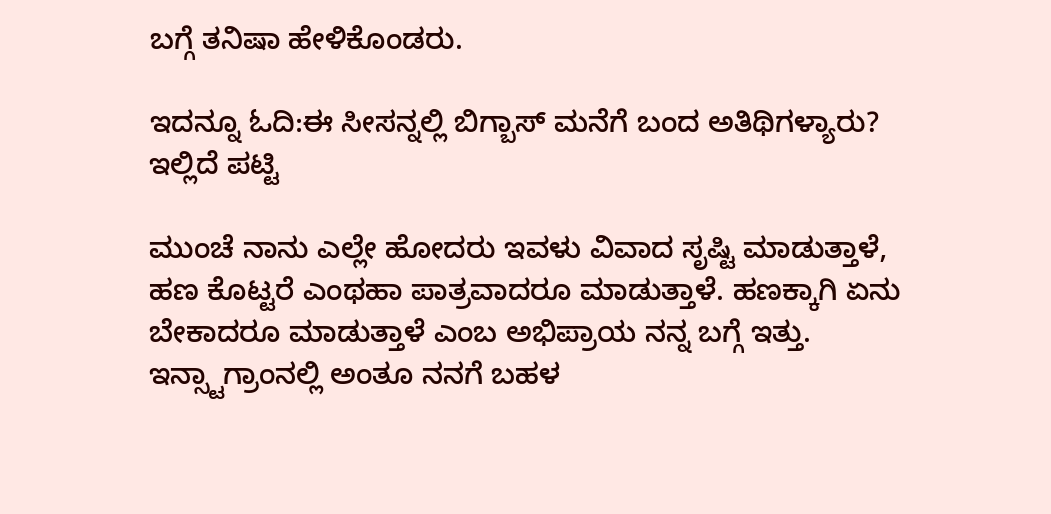ಬಗ್ಗೆ ತನಿಷಾ ಹೇಳಿಕೊಂಡರು.

ಇದನ್ನೂ ಓದಿ:ಈ ಸೀಸನ್ನಲ್ಲಿ ಬಿಗ್ಬಾಸ್ ಮನೆಗೆ ಬಂದ ಅತಿಥಿಗಳ್ಯಾರು? ಇಲ್ಲಿದೆ ಪಟ್ಟಿ

ಮುಂಚೆ ನಾನು ಎಲ್ಲೇ ಹೋದರು ಇವಳು ವಿವಾದ ಸೃಷ್ಟಿ ಮಾಡುತ್ತಾಳೆ, ಹಣ ಕೊಟ್ಟರೆ ಎಂಥಹಾ ಪಾತ್ರವಾದರೂ ಮಾಡುತ್ತಾಳೆ. ಹಣಕ್ಕಾಗಿ ಏನು ಬೇಕಾದರೂ ಮಾಡುತ್ತಾಳೆ ಎಂಬ ಅಭಿಪ್ರಾಯ ನನ್ನ ಬಗ್ಗೆ ಇತ್ತು. ಇನ್ಸ್ಟಾಗ್ರಾಂನಲ್ಲಿ ಅಂತೂ ನನಗೆ ಬಹಳ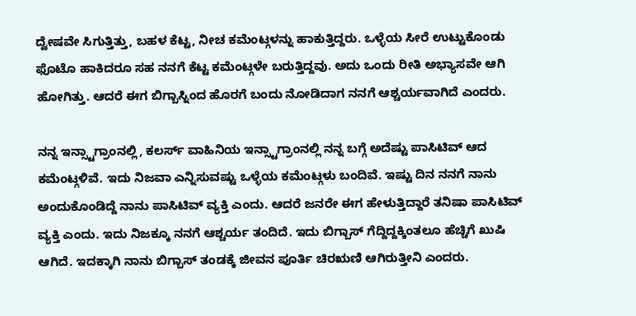ದ್ವೇಷವೇ ಸಿಗುತ್ತಿತ್ತು, ಬಹಳ ಕೆಟ್ಟ, ನೀಚ ಕಮೆಂಟ್ಗಳನ್ನು ಹಾಕುತ್ತಿದ್ದರು. ಒಳ್ಳೆಯ ಸೀರೆ ಉಟ್ಟುಕೊಂಡು ಫೊಟೊ ಹಾಕಿದರೂ ಸಹ ನನಗೆ ಕೆಟ್ಟ ಕಮೆಂಟ್ಗಳೇ ಬರುತ್ತಿದ್ದವು. ಅದು ಒಂದು ರೀತಿ ಅಭ್ಯಾಸವೇ ಆಗಿ ಹೋಗಿತ್ತು. ಆದರೆ ಈಗ ಬಿಗ್ಬಾಸ್ನಿಂದ ಹೊರಗೆ ಬಂದು ನೋಡಿದಾಗ ನನಗೆ ಆಶ್ಚರ್ಯವಾಗಿದೆ ಎಂದರು.

ನನ್ನ ಇನ್ಸ್ಟಾಗ್ರಾಂನಲ್ಲಿ, ಕಲರ್ಸ್ ವಾಹಿನಿಯ ಇನ್ಸ್ಟಾಗ್ರಾಂನಲ್ಲಿ ನನ್ನ ಬಗ್ಗೆ ಅದೆಷ್ಟು ಪಾಸಿಟಿವ್ ಆದ ಕಮೆಂಟ್ಗಳಿವೆ. ಇದು ನಿಜವಾ ಎನ್ನಿಸುವಷ್ಟು ಒಳ್ಳೆಯ ಕಮೆಂಟ್ಗಳು ಬಂದಿವೆ. ಇಷ್ಟು ದಿನ ನನಗೆ ನಾನು ಅಂದುಕೊಂಡಿದ್ದೆ ನಾನು ಪಾಸಿಟಿವ್ ವ್ಯಕ್ತಿ ಎಂದು. ಆದರೆ ಜನರೇ ಈಗ ಹೇಳುತ್ತಿದ್ದಾರೆ ತನಿಷಾ ಪಾಸಿಟಿವ್ ವ್ಯಕ್ತಿ ಎಂದು. ಇದು ನಿಜಕ್ಕೂ ನನಗೆ ಆಶ್ಚರ್ಯ ತಂದಿದೆ. ಇದು ಬಿಗ್ಬಾಸ್ ಗೆದ್ದಿದ್ದಕ್ಕಿಂತಲೂ ಹೆಚ್ಚಿಗೆ ಖುಷಿ ಆಗಿದೆ. ಇದಕ್ಕಾಗಿ ನಾನು ಬಿಗ್ಬಾಸ್ ತಂಡಕ್ಕೆ ಜೀವನ ಪೂರ್ತಿ ಚಿರಋಣಿ ಆಗಿರುತ್ತೀನಿ ಎಂದರು.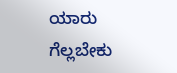ಯಾರು ಗೆಲ್ಲಬೇಕು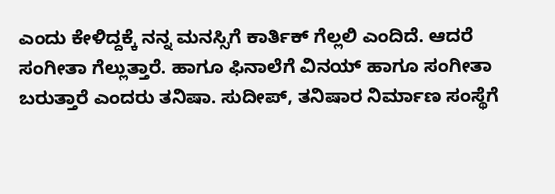ಎಂದು ಕೇಳಿದ್ದಕ್ಕೆ ನನ್ನ ಮನಸ್ಸಿಗೆ ಕಾರ್ತಿಕ್ ಗೆಲ್ಲಲಿ ಎಂದಿದೆ. ಆದರೆ ಸಂಗೀತಾ ಗೆಲ್ಲುತ್ತಾರೆ. ಹಾಗೂ ಫಿನಾಲೆಗೆ ವಿನಯ್ ಹಾಗೂ ಸಂಗೀತಾ ಬರುತ್ತಾರೆ ಎಂದರು ತನಿಷಾ. ಸುದೀಪ್, ತನಿಷಾರ ನಿರ್ಮಾಣ ಸಂಸ್ಥೆಗೆ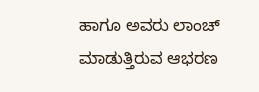ಹಾಗೂ ಅವರು ಲಾಂಚ್ ಮಾಡುತ್ತಿರುವ ಆಭರಣ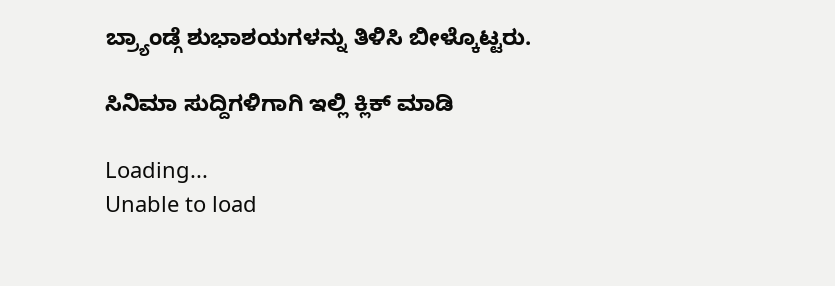ಬ್ರ್ಯಾಂಡ್ಗೆ ಶುಭಾಶಯಗಳನ್ನು ತಿಳಿಸಿ ಬೀಳ್ಕೊಟ್ಟರು.

ಸಿನಿಮಾ ಸುದ್ದಿಗಳಿಗಾಗಿ ಇಲ್ಲಿ ಕ್ಲಿಕ್ ಮಾಡಿ

Loading...
Unable to load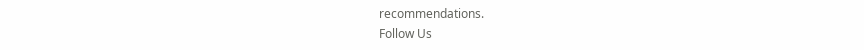recommendations.
Follow Us